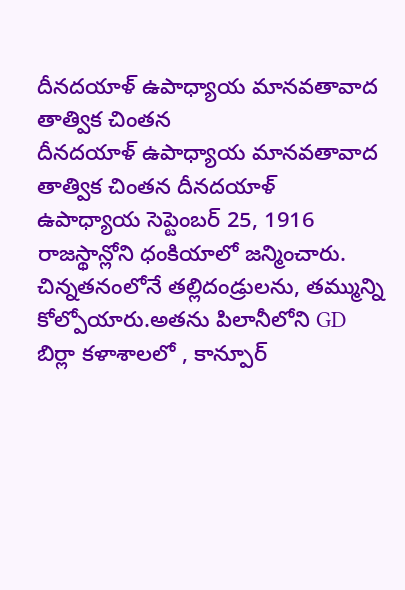దీనదయాళ్ ఉపాధ్యాయ మానవతావాద తాత్విక చింతన
దీనదయాళ్ ఉపాధ్యాయ మానవతావాద తాత్విక చింతన దీనదయాళ్ ఉపాధ్యాయ సెప్టెంబర్ 25, 1916 రాజస్థాన్లోని ధంకియాలో జన్మించారు. చిన్నతనంలోనే తల్లిదండ్రులను, తమ్మున్ని కోల్పోయారు.అతను పిలానీలోని GD బిర్లా కళాశాలలో , కాన్పూర్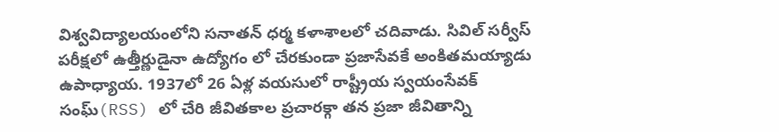విశ్వవిద్యాలయంలోని సనాతన్ ధర్మ కళాశాలలో చదివాడు. సివిల్ సర్వీస్ పరీక్షలో ఉత్తీర్ణుడైనా ఉద్యోగం లో చేరకుండా ప్రజాసేవకే అంకితమయ్యాడు ఉపాధ్యాయ. 1937లో 26 ఏళ్ల వయసులో రాష్ట్రీయ స్వయంసేవక్ సంఘ్(RSS) లో చేరి జీవితకాల ప్రచారక్గా తన ప్రజా జీవితాన్ని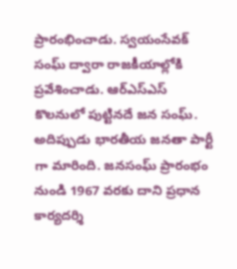ప్రారంభించాడు. స్వయంసేవక్ సంఘ్ ద్వారా రాజకీయాల్లోకి ప్రవేశించాడు. ఆర్ఎస్ఎస్ కొలనులో పుట్టినదే జన సంఘ్. అదిప్పుడు భారతీయ జనతా పార్టీ గా మారింది. జనసంఘ్ ప్రారంభం నుండి 1967 వరకు దాని ప్రధాన కార్యదర్శి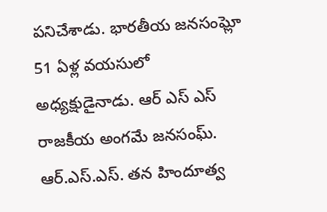పనిచేశాడు. భారతీయ జనసంఘ్లో 51 ఏళ్ల వయసులో అధ్యక్షుడైనాడు. ఆర్ ఎస్ ఎస్ రాజకీయ అంగమే జనసంఘ్. ఆర్.ఎస్.ఎస్. తన హిందూత్వ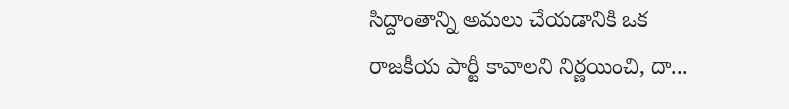సిద్దాంతాన్ని అమలు చేయడానికి ఒక రాజకీయ పార్టీ కావాలని నిర్ణయించి, దా...